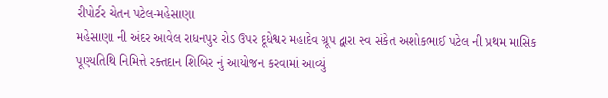રીપોર્ટર ચેતન પટેલ-મહેસાણા
મહેસાણા ની અંદર આવેલ રાધનપુર રોડ ઉપર દૂધેશ્વર મહાદેવ ગ્રૂપ દ્વારા સ્વ સંકેત અશોકભાઈ પટેલ ની પ્રથમ માસિક પૂણ્યતિથિ નિમિત્તે રક્તદાન શિબિર નું આયોજન કરવામાં આવ્યું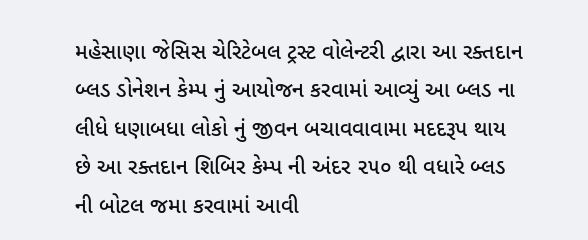મહેસાણા જેસિસ ચેરિટેબલ ટ્રસ્ટ વોલેન્ટરી દ્વારા આ રક્તદાન બ્લડ ડોનેશન કેમ્પ નું આયોજન કરવામાં આવ્યું આ બ્લડ ના લીધે ધણાબધા લોકો નું જીવન બચાવવાવામા મદદરૂપ થાય છે આ રક્તદાન શિબિર કેમ્પ ની અંદર ૨૫૦ થી વધારે બ્લડ ની બોટલ જમા કરવામાં આવી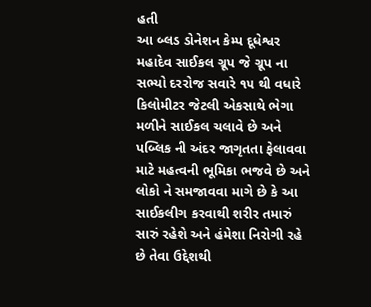હતી
આ બ્લડ ડોનેશન કેમ્પ દૂધેશ્વર મહાદેવ સાઈકલ ગ્રૂપ જે ગ્રૂપ ના સભ્યો દરરોજ સવારે ૧૫ થી વધારે કિલોમીટર જેટલી એકસાથે ભેગા મળીને સાઈકલ ચલાવે છે અને પબ્લિક ની અંદર જાગૃતતા ફેલાવવા માટે મહત્વની ભૂમિકા ભજવે છે અને લોકો ને સમજાવવા માગે છે કે આ સાઈકલીગ કરવાથી શરીર તમારું સારું રહેશે અને હંમેશા નિરોગી રહે છે તેવા ઉદ્દેશથી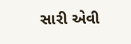સારી એવી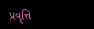પ્રવૃત્તિ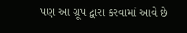પણ આ ગ્રૂપ દ્વારા કરવામાં આવે છે